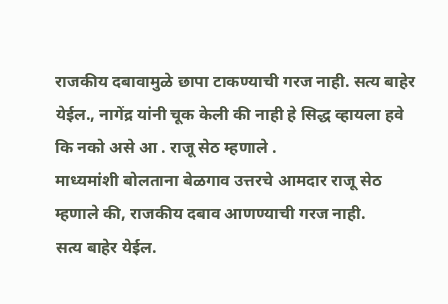राजकीय दबावामुळे छापा टाकण्याची गरज नाही. सत्य बाहेर येईल., नागेंद्र यांनी चूक केली की नाही हे सिद्ध व्हायला हवे कि नको असे आ . राजू सेठ म्हणाले .
माध्यमांशी बोलताना बेळगाव उत्तरचे आमदार राजू सेठ म्हणाले की, राजकीय दबाव आणण्याची गरज नाही.
सत्य बाहेर येईल.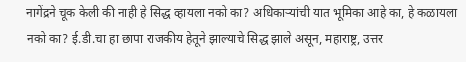नागेंद्रने चूक केली की नाही हे सिद्ध व्हायला नको का? अधिकाऱ्यांची यात भूमिका आहे का, हे कळायला नको का? ई.डी.चा हा छापा राजकीय हेतूने झाल्याचे सिद्ध झाले असून, महाराष्ट्र, उत्तर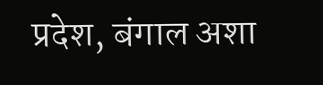प्रदेश, बंगाल अशा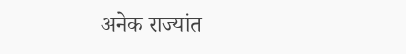अनेक राज्यांत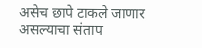असेच छापे टाकले जाणार असल्याचा संताप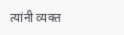त्यांनी व्यक्त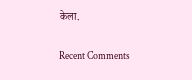केला.


Recent Comments